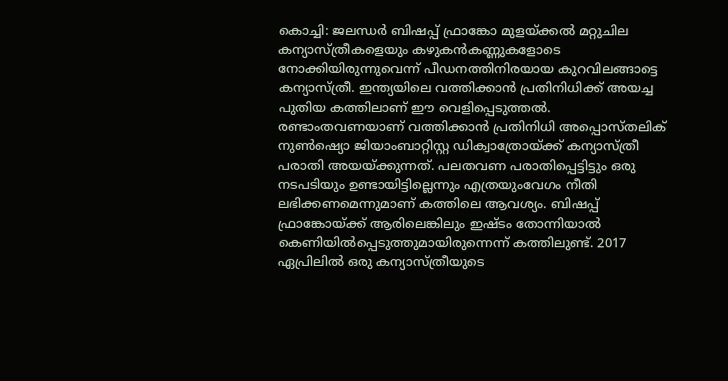കൊച്ചി: ജലന്ധർ ബിഷപ്പ് ഫ്രാങ്കോ മുളയ്ക്കൽ മറ്റുചില കന്യാസ്ത്രീകളെയും കഴുകൻകണ്ണുകളോടെ നോക്കിയിരുന്നുവെന്ന് പീഡനത്തിനിരയായ കുറവിലങ്ങാട്ടെ കന്യാസ്ത്രീ. ഇന്ത്യയിലെ വത്തിക്കാൻ പ്രതിനിധിക്ക് അയച്ച പുതിയ കത്തിലാണ് ഈ വെളിപ്പെടുത്തൽ. രണ്ടാംതവണയാണ് വത്തിക്കാൻ പ്രതിനിധി അപ്പൊസ്തലിക് നുൺഷ്യൊ ജിയാംബാറ്റിസ്റ്റ ഡിക്വാത്രോയ്ക്ക് കന്യാസ്ത്രീ പരാതി അയയ്ക്കുന്നത്. പലതവണ പരാതിപ്പെട്ടിട്ടും ഒരു നടപടിയും ഉണ്ടായിട്ടില്ലെന്നും എത്രയുംവേഗം നീതി ലഭിക്കണമെന്നുമാണ് കത്തിലെ ആവശ്യം. ബിഷപ്പ് ഫ്രാങ്കോയ്ക്ക് ആരിലെങ്കിലും ഇഷ്ടം തോന്നിയാൽ കെണിയിൽപ്പെടുത്തുമായിരുന്നെന്ന് കത്തിലുണ്ട്. 2017 ഏപ്രിലിൽ ഒരു കന്യാസ്ത്രീയുടെ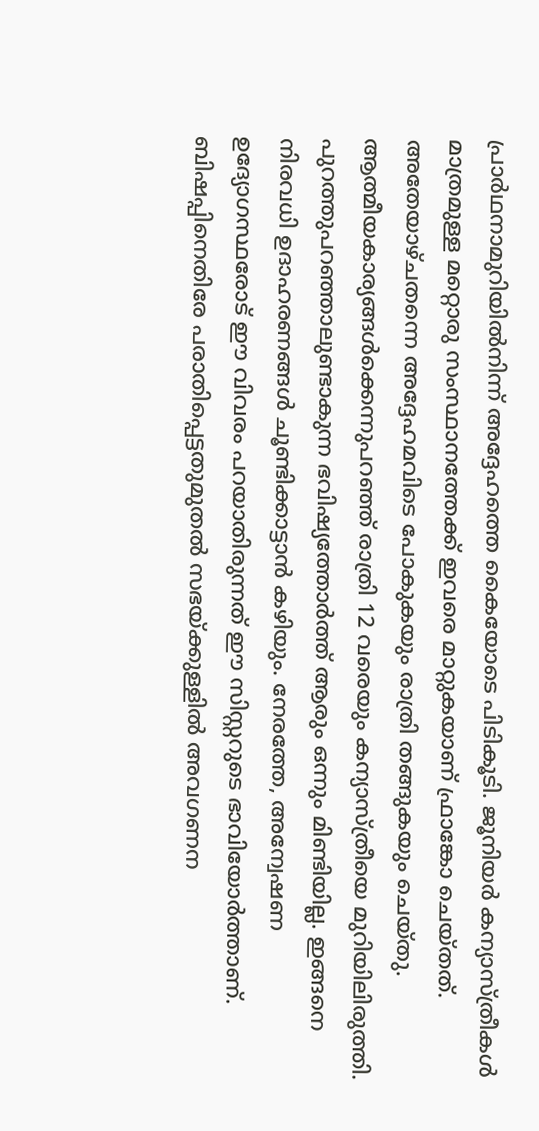പ്രാർഥനാമുറിയിൽനിന്ന് അദ്ദേഹത്തെ കൈയോടെ പിടികൂടി. ജൂനിയർ കന്യാസ്ത്രീകൾ മാത്രമുള്ള മറ്റൊരു സംസ്ഥാനത്തേക്ക് ഇവരെ മാറ്റുകയാണ് ഫ്രാങ്കോ ചെയ്തത്. അതേയാഴ്ചതന്നെ അദ്ദേഹമവിടെ പോകുകയും രാത്രി തങ്ങുകയും ചെയ്തു. ആത്മീയകാര്യങ്ങൾക്കെന്നുപറഞ്ഞ് രാത്രി 12 വരെയും കന്യാസ്ത്രീയെ മുറിയിലിരുത്തി. പുറത്തുപറഞ്ഞാലുണ്ടാകുന്ന ഭവിഷ്യത്തോർത്ത് ആരും ഒന്നും മിണ്ടിയില്ല. ഇങ്ങനെ നിരവധി ഉദാഹരണങ്ങൾ ചൂണ്ടിക്കാട്ടാൻ കഴിയും. നേരത്തേ, അന്വേഷണ ഉദ്യോഗസ്ഥരോട് ഈ വിവരം പറയാതിരുന്നത് ഈ സിസ്റ്ററുടെ ഭാവിയോർത്താണ്. ബിഷപ്പിനെതിരേ പരാതിപ്പെട്ടതുമുതൽ സഭയ്ക്കുള്ളിൽ അവഗണന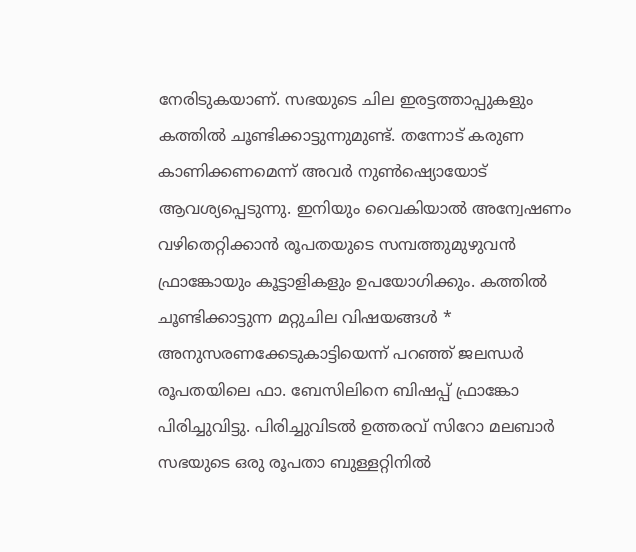നേരിടുകയാണ്. സഭയുടെ ചില ഇരട്ടത്താപ്പുകളും കത്തിൽ ചൂണ്ടിക്കാട്ടുന്നുമുണ്ട്. തന്നോട് കരുണ കാണിക്കണമെന്ന് അവർ നുൺഷ്യൊയോട് ആവശ്യപ്പെടുന്നു. ഇനിയും വൈകിയാൽ അന്വേഷണം വഴിതെറ്റിക്കാൻ രൂപതയുടെ സമ്പത്തുമുഴുവൻ ഫ്രാങ്കോയും കൂട്ടാളികളും ഉപയോഗിക്കും. കത്തിൽ ചൂണ്ടിക്കാട്ടുന്ന മറ്റുചില വിഷയങ്ങൾ * അനുസരണക്കേടുകാട്ടിയെന്ന് പറഞ്ഞ് ജലന്ധർ രൂപതയിലെ ഫാ. ബേസിലിനെ ബിഷപ്പ് ഫ്രാങ്കോ പിരിച്ചുവിട്ടു. പിരിച്ചുവിടൽ ഉത്തരവ് സിറോ മലബാർ സഭയുടെ ഒരു രൂപതാ ബുള്ളറ്റിനിൽ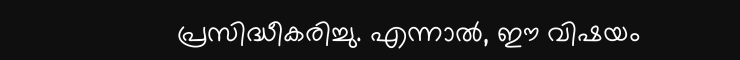പ്രസിദ്ധീകരിച്ചു. എന്നാൽ, ഈ വിഷയം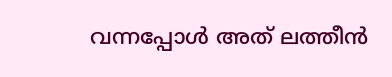വന്നപ്പോൾ അത് ലത്തീൻ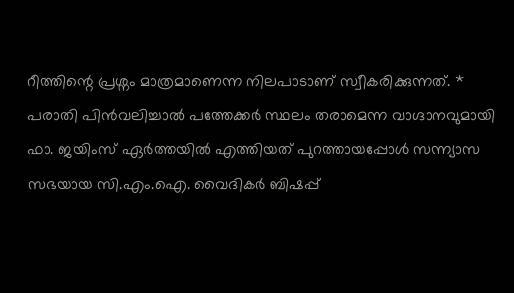റീത്തിന്റെ പ്രശ്നം മാത്രമാണെന്ന നിലപാടാണ് സ്വീകരിക്കുന്നത്. * പരാതി പിൻവലിച്ചാൽ പത്തേക്കർ സ്ഥലം തരാമെന്ന വാഗ്ദാനവുമായി ഫാ. ജയിംസ് ഏർത്തയിൽ എത്തിയത് പുറത്തായപ്പോൾ സന്ന്യാസ സഭയായ സി.എം.ഐ. വൈദികർ ബിഷപ്പ്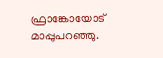ഫ്രാങ്കോയോട് മാപ്പുപറഞ്ഞു.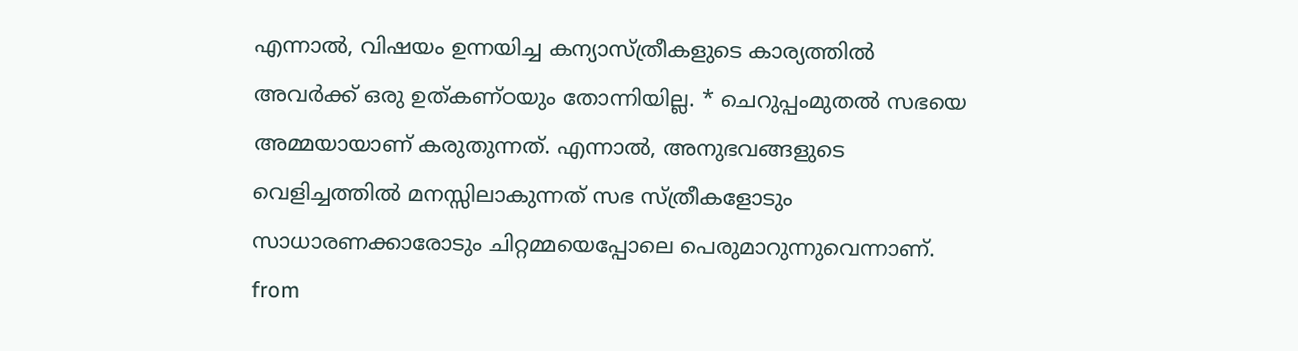എന്നാൽ, വിഷയം ഉന്നയിച്ച കന്യാസ്ത്രീകളുടെ കാര്യത്തിൽ അവർക്ക് ഒരു ഉത്കണ്ഠയും തോന്നിയില്ല. * ചെറുപ്പംമുതൽ സഭയെ അമ്മയായാണ് കരുതുന്നത്. എന്നാൽ, അനുഭവങ്ങളുടെ വെളിച്ചത്തിൽ മനസ്സിലാകുന്നത് സഭ സ്ത്രീകളോടും സാധാരണക്കാരോടും ചിറ്റമ്മയെപ്പോലെ പെരുമാറുന്നുവെന്നാണ്.
from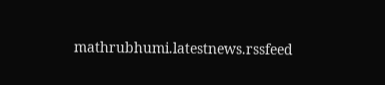mathrubhumi.latestnews.rssfeed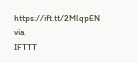https://ift.tt/2MlqpEN
via
IFTTT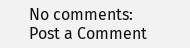No comments:
Post a Comment